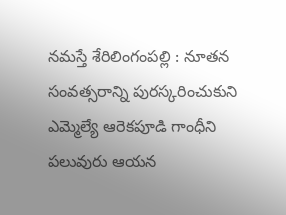నమస్తే శేరిలింగంపల్లి : నూతన సంవత్సరాన్ని పురస్కరించుకుని ఎమ్మెల్యే ఆరెకపూడి గాంధీని పలువురు ఆయన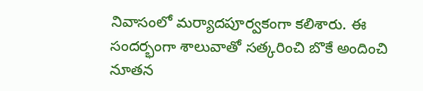నివాసంలో మర్యాదపూర్వకంగా కలిశారు. ఈ సందర్భంగా శాలువాతో సత్కరించి బొకే అందించి నూతన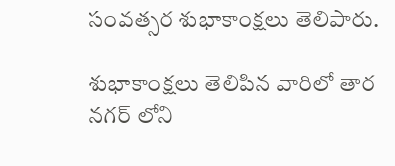సంవత్సర శుభాకాంక్షలు తెలిపారు.

శుభాకాంక్షలు తెలిపిన వారిలో తార నగర్ లోని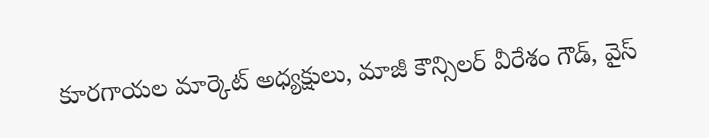కూరగాయల మార్కెట్ అధ్యక్షులు, మాజీ కౌన్సిలర్ వీరేశం గౌడ్, వైస్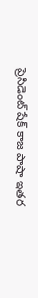ప్రెసిడెంట్ షేక్ కాజ పాషా ఇతర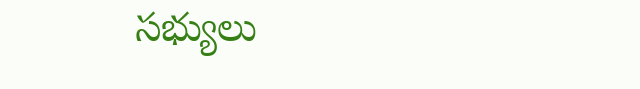సభ్యులు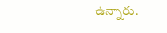ఉన్నారు.